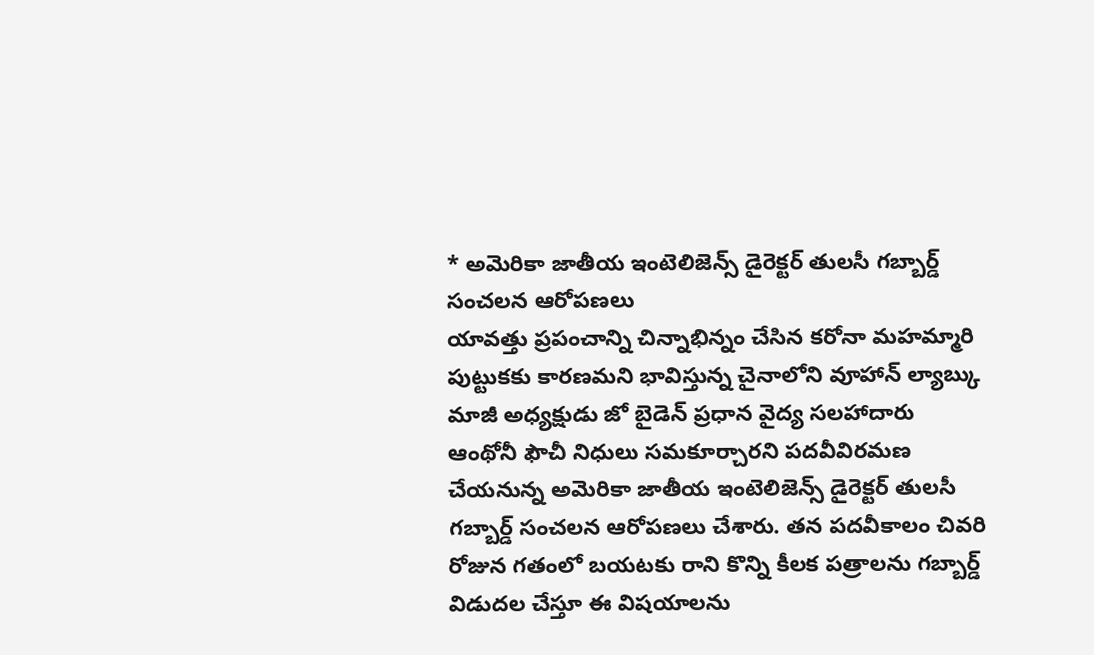* అమెరికా జాతీయ ఇంటెలిజెన్స్ డైరెక్టర్ తులసీ గబ్బార్డ్ సంచలన ఆరోపణలు
యావత్తు ప్రపంచాన్ని చిన్నాభిన్నం చేసిన కరోనా మహమ్మారి పుట్టుకకు కారణమని భావిస్తున్న చైనాలోని వూహాన్ ల్యాబ్కు మాజీ అధ్యక్షుడు జో బైడెన్ ప్రధాన వైద్య సలహాదారు ఆంథోనీ ఫౌచీ నిధులు సమకూర్చారని పదవీవిరమణ చేయనున్న అమెరికా జాతీయ ఇంటెలిజెన్స్ డైరెక్టర్ తులసీ గబ్బార్డ్ సంచలన ఆరోపణలు చేశారు. తన పదవీకాలం చివరి రోజున గతంలో బయటకు రాని కొన్ని కీలక పత్రాలను గబ్బార్డ్ విడుదల చేస్తూ ఈ విషయాలను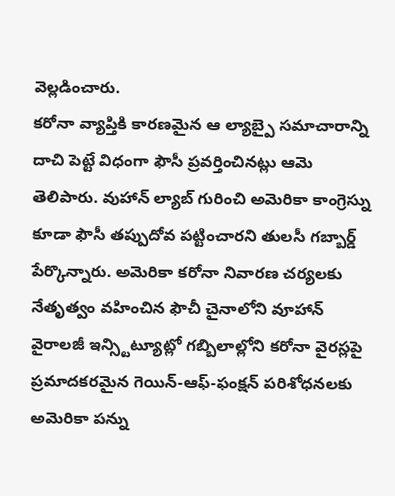వెల్లడించారు.
కరోనా వ్యాప్తికి కారణమైన ఆ ల్యాబ్పై సమాచారాన్ని దాచి పెట్టే విధంగా ఫౌసీ ప్రవర్తించినట్లు ఆమె తెలిపారు. వుహాన్ ల్యాబ్ గురించి అమెరికా కాంగ్రెస్ను కూడా ఫౌసీ తప్పుదోవ పట్టించారని తులసీ గబ్బార్డ్ పేర్కొన్నారు. అమెరికా కరోనా నివారణ చర్యలకు నేతృత్వం వహించిన ఫౌచీ చైనాలోని వూహాన్ వైరాలజీ ఇన్స్టిట్యూట్లో గబ్బిలాల్లోని కరోనా వైరస్లపై ప్రమాదకరమైన గెయిన్-ఆఫ్-ఫంక్షన్ పరిశోధనలకు అమెరికా పన్ను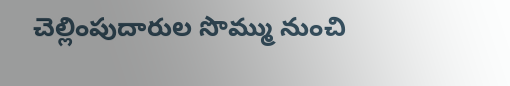చెల్లింపుదారుల సొమ్ము నుంచి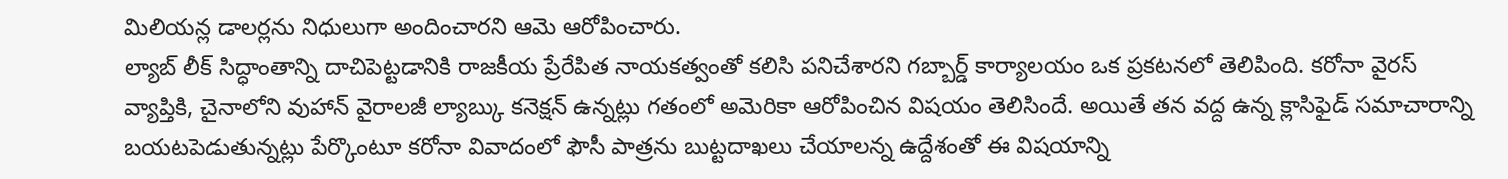మిలియన్ల డాలర్లను నిధులుగా అందించారని ఆమె ఆరోపించారు.
ల్యాబ్ లీక్ సిద్ధాంతాన్ని దాచిపెట్టడానికి రాజకీయ ప్రేరేపిత నాయకత్వంతో కలిసి పనిచేశారని గబ్బార్డ్ కార్యాలయం ఒక ప్రకటనలో తెలిపింది. కరోనా వైరస్ వ్యాప్తికి, చైనాలోని వుహాన్ వైరాలజీ ల్యాబ్కు కనెక్షన్ ఉన్నట్లు గతంలో అమెరికా ఆరోపించిన విషయం తెలిసిందే. అయితే తన వద్ద ఉన్న క్లాసిఫైడ్ సమాచారాన్ని బయటపెడుతున్నట్లు పేర్కొంటూ కరోనా వివాదంలో ఫౌసీ పాత్రను బుట్టదాఖలు చేయాలన్న ఉద్దేశంతో ఈ విషయాన్ని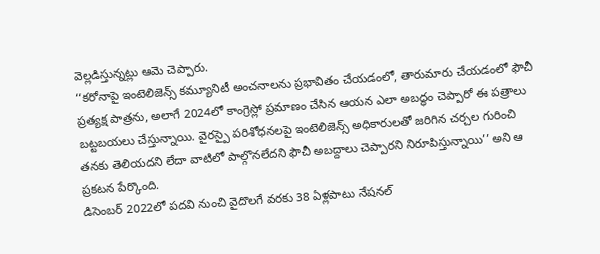వెల్లడిస్తున్నట్లు ఆమె చెప్పారు.
‘‘కరోనాపై ఇంటెలిజెన్స్ కమ్యూనిటీ అంచనాలను ప్రభావితం చేయడంలో, తారుమారు చేయడంలో ఫౌచీ ప్రత్యక్ష పాత్రను, అలాగే 2024లో కాంగ్రెస్లో ప్రమాణం చేసిన ఆయన ఎలా అబద్ధం చెప్పారో ఈ పత్రాలు బట్టబయలు చేస్తున్నాయి. వైరస్పై పరిశోధనలపై ఇంటెలిజెన్స్ అధికారులతో జరిగిన చర్చల గురించి తనకు తెలియదని లేదా వాటిలో పాల్గొనలేదని ఫౌచీ అబద్దాలు చెప్పారని నిరూపిస్తున్నాయి’’ అని ఆ ప్రకటన పేర్కొంది.
డిసెంబర్ 2022లో పదవి నుంచి వైదొలగే వరకు 38 ఏళ్లపాటు నేషనల్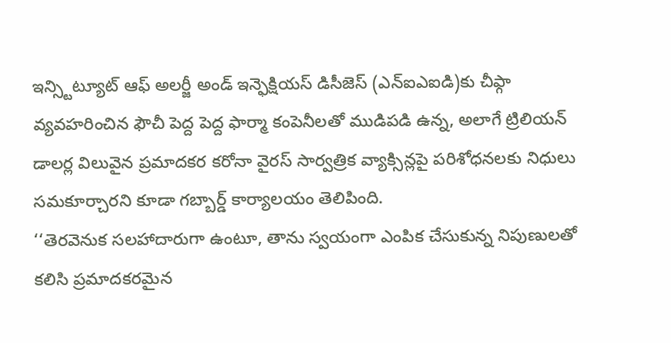ఇన్స్టిట్యూట్ ఆఫ్ అలర్జీ అండ్ ఇన్ఫెక్షియస్ డిసీజెస్ (ఎన్ఐఎఐడి)కు చీఫ్గా వ్యవహరించిన ఫౌచీ పెద్ద పెద్ద ఫార్మా కంపెనీలతో ముడిపడి ఉన్న, అలాగే ట్రిలియన్ డాలర్ల విలువైన ప్రమాదకర కరోనా వైరస్ సార్వత్రిక వ్యాక్సిన్లపై పరిశోధనలకు నిధులు సమకూర్చారని కూడా గబ్బార్డ్ కార్యాలయం తెలిపింది.
‘‘తెరవెనుక సలహాదారుగా ఉంటూ, తాను స్వయంగా ఎంపిక చేసుకున్న నిపుణులతో కలిసి ప్రమాదకరమైన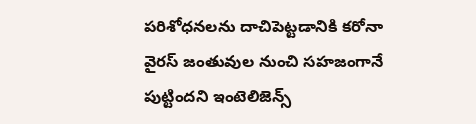పరిశోధనలను దాచిపెట్టడానికి కరోనా వైరస్ జంతువుల నుంచి సహజంగానే పుట్టిందని ఇంటెలిజెన్స్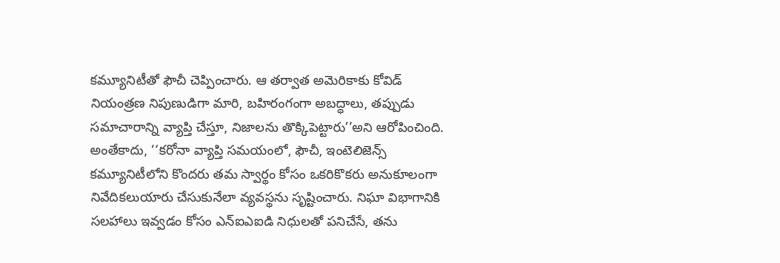కమ్యూనిటీతో ఫౌచీ చెప్పించారు. ఆ తర్వాత అమెరికాకు కోవిడ్ నియంత్రణ నిపుణుడిగా మారి, బహిరంగంగా అబద్ధాలు, తప్పుడు సమాచారాన్ని వ్యాప్తి చేస్తూ, నిజాలను తొక్కిపెట్టారు’’అని ఆరోపించింది.
అంతేకాదు, ‘‘కరోనా వ్యాప్తి సమయంలో, ఫౌచీ, ఇంటెలిజెన్స్ కమ్యూనిటీలోని కొందరు తమ స్వార్థం కోసం ఒకరికొకరు అనుకూలంగా నివేదికలుయారు చేసుకునేలా వ్యవస్థను సృష్టించారు. నిఘా విభాగానికి సలహాలు ఇవ్వడం కోసం ఎన్ఐఎఐడి నిధులతో పనిచేసే, తను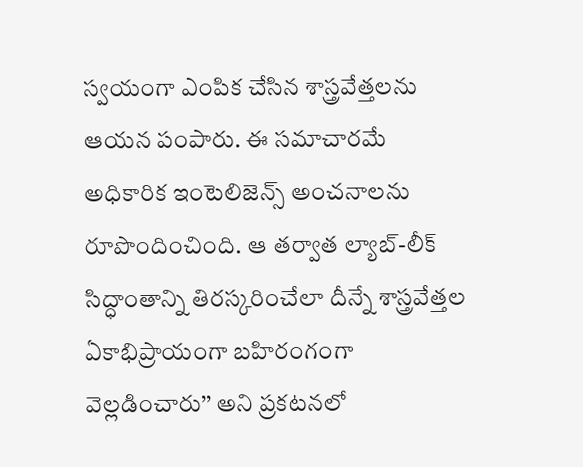స్వయంగా ఎంపిక చేసిన శాస్త్రవేత్తలను ఆయన పంపారు. ఈ సమాచారమే అధికారిక ఇంటెలిజెన్స్ అంచనాలను రూపొందించింది. ఆ తర్వాత ల్యాబ్-లీక్ సిద్ధాంతాన్ని తిరస్కరించేలా దీన్నే శాస్త్రవేత్తల ఏకాభిప్రాయంగా బహిరంగంగా వెల్లడించారు’’ అని ప్రకటనలో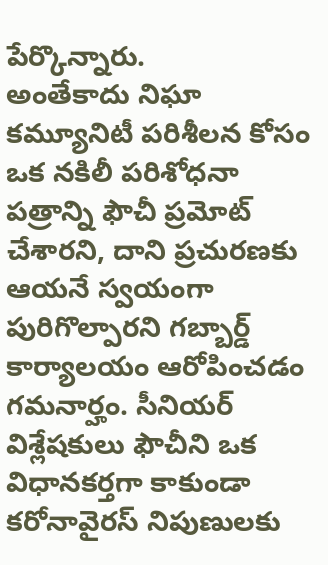పేర్కొన్నారు.
అంతేకాదు నిఘా కమ్యూనిటీ పరిశీలన కోసం ఒక నకిలీ పరిశోధనా పత్రాన్ని ఫౌచీ ప్రమోట్ చేశారని, దాని ప్రచురణకు ఆయనే స్వయంగా పురిగొల్పారని గబ్బార్డ్ కార్యాలయం ఆరోపించడం గమనార్హం. సీనియర్ విశ్లేషకులు ఫౌచీని ఒక విధానకర్తగా కాకుండా కరోనావైరస్ నిపుణులకు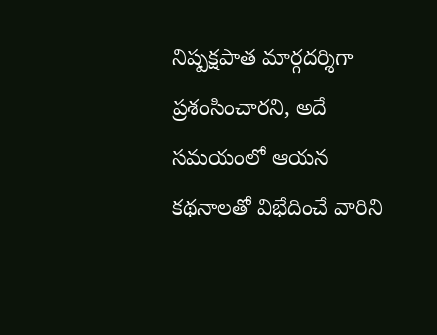నిష్పక్షపాత మార్గదర్శిగా ప్రశంసించారని, అదే సమయంలో ఆయన కథనాలతో విభేదించే వారిని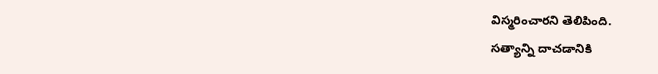విస్మరించారని తెలిపింది.
సత్యాన్ని దాచడానికి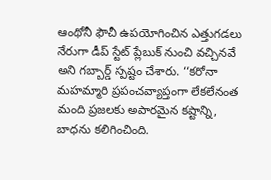ఆంథోనీ ఫౌచీ ఉపయోగించిన ఎత్తుగడలు నేరుగా డీప్ స్టేట్ ప్లేబుక్ నుంచి వచ్చినవే అని గబ్బార్డ్ స్పష్టం చేశారు. ‘‘కరోనా మహమ్మారి ప్రపంచవ్యాప్తంగా లేకలేనంత మంది ప్రజలకు అపారమైన కష్టాన్ని, బాధను కలిగించింది.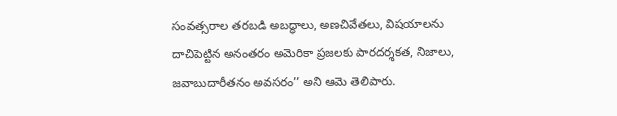సంవత్సరాల తరబడి అబద్ధాలు, అణచివేతలు, విషయాలను దాచిపెట్టిన అనంతరం అమెరికా ప్రజలకు పారదర్శకత, నిజాలు, జవాబుదారీతనం అవసరం’’ అని ఆమె తెలిపారు.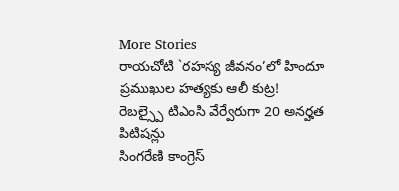More Stories
రాయచోటి `రహస్య జీవనం’లో హిందూ ప్రముఖుల హత్యకు ఆలీ కుట్ర!
రెబల్స్పై టిఎంసి వేర్వేరుగా 20 అనర్హత పిటిషన్లు
సింగరేణి కాంగ్రెస్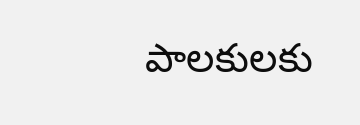పాలకులకు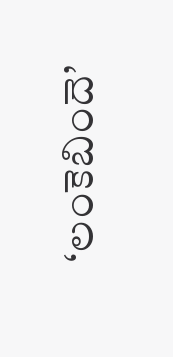‘లంకెబిందె’